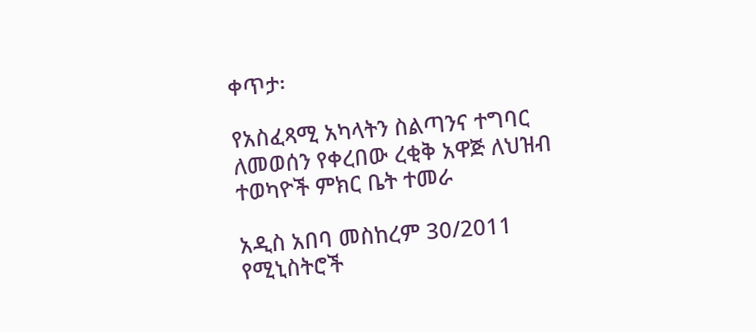ቀጥታ፡

የአስፈጻሚ አካላትን ስልጣንና ተግባር ለመወሰን የቀረበው ረቂቅ አዋጅ ለህዝብ ተወካዮች ምክር ቤት ተመራ

አዲስ አበባ መስከረም 30/2011 የሚኒስትሮች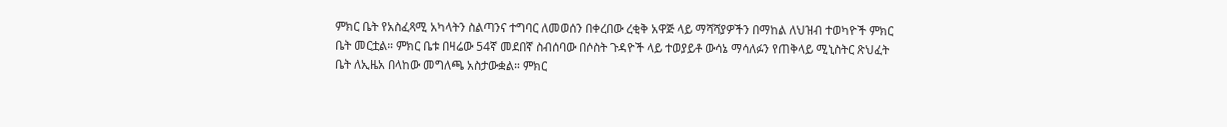ምክር ቤት የአስፈጻሚ አካላትን ስልጣንና ተግባር ለመወሰን በቀረበው ረቂቅ አዋጅ ላይ ማሻሻያዎችን በማከል ለህዝብ ተወካዮች ምክር ቤት መርቷል። ምክር ቤቱ በዛሬው 54ኛ መደበኛ ስብሰባው በሶስት ጉዳዮች ላይ ተወያይቶ ውሳኔ ማሳለፉን የጠቅላይ ሚኒስትር ጽህፈት ቤት ለኢዜአ በላከው መግለጫ አስታውቋል። ምክር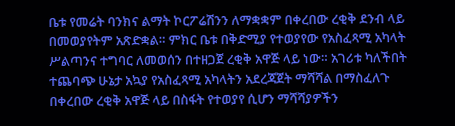ቤቱ የመሬት ባንክና ልማት ኮርፖሬሽንን ለማቋቋም በቀረበው ረቂቅ ደንብ ላይ በመወያየትም አጽድቋል። ምክር ቤቱ በቅድሚያ የተወያየው የአስፈጻሚ አካላት ሥልጣንና ተግባር ለመወሰን በተዘጋጀ ረቂቅ አዋጅ ላይ ነው። አገሪቱ ካለችበት ተጨባጭ ሁኔታ አኳያ የአስፈጻሚ አካላትን አደረጃጀት ማሻሻል በማስፈለጉ በቀረበው ረቂቅ አዋጅ ላይ በስፋት የተወያየ ሲሆን ማሻሻያዎችን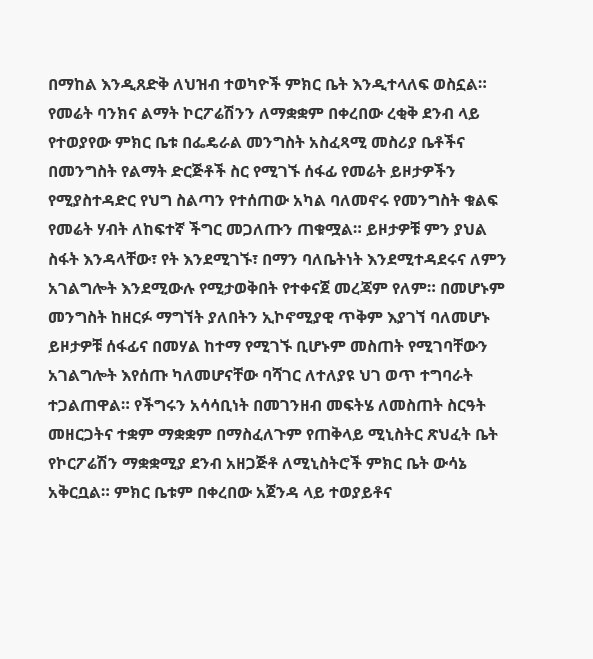በማከል እንዲጸድቅ ለህዝብ ተወካዮች ምክር ቤት እንዲተላለፍ ወስኗል። የመሬት ባንክና ልማት ኮርፖሬሽንን ለማቋቋም በቀረበው ረቂቅ ደንብ ላይ የተወያየው ምክር ቤቱ በፌዴራል መንግስት አስፈጻሚ መስሪያ ቤቶችና በመንግስት የልማት ድርጅቶች ስር የሚገኙ ሰፋፊ የመሬት ይዞታዎችን የሚያስተዳድር የህግ ስልጣን የተሰጠው አካል ባለመኖሩ የመንግስት ቁልፍ የመሬት ሃብት ለከፍተኛ ችግር መጋለጡን ጠቁሟል። ይዞታዎቹ ምን ያህል ስፋት እንዳላቸው፣ የት እንደሚገኙ፣ በማን ባለቤትነት እንደሚተዳደሩና ለምን አገልግሎት እንደሚውሉ የሚታወቅበት የተቀናጀ መረጃም የለም። በመሆኑም መንግስት ከዘርፉ ማግኘት ያለበትን ኢኮኖሚያዊ ጥቅም እያገኘ ባለመሆኑ ይዞታዎቹ ሰፋፊና በመሃል ከተማ የሚገኙ ቢሆኑም መስጠት የሚገባቸውን አገልግሎት እየሰጡ ካለመሆናቸው ባሻገር ለተለያዩ ህገ ወጥ ተግባራት ተጋልጠዋል። የችግሩን አሳሳቢነት በመገንዘብ መፍትሄ ለመስጠት ስርዓት መዘርጋትና ተቋም ማቋቋም በማስፈለጉም የጠቅላይ ሚኒስትር ጽህፈት ቤት የኮርፖሬሽን ማቋቋሚያ ደንብ አዘጋጅቶ ለሚኒስትሮች ምክር ቤት ውሳኔ አቅርቧል። ምክር ቤቱም በቀረበው አጀንዳ ላይ ተወያይቶና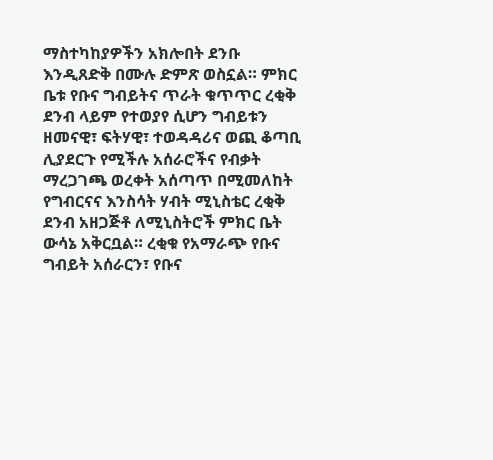ማስተካከያዎችን አክሎበት ደንቡ እንዲጸድቅ በሙሉ ድምጽ ወስኗል። ምክር ቤቱ የቡና ግብይትና ጥራት ቁጥጥር ረቂቅ ደንብ ላይም የተወያየ ሲሆን ግብይቱን ዘመናዊ፣ ፍትሃዊ፣ ተወዳዳሪና ወጪ ቆጣቢ ሊያደርጉ የሚችሉ አሰራሮችና የብቃት ማረጋገጫ ወረቀት አሰጣጥ በሚመለከት የግብርናና እንስሳት ሃብት ሚኒስቴር ረቂቅ ደንብ አዘጋጅቶ ለሚኒስትሮች ምክር ቤት ውሳኔ አቅርቧል። ረቂቁ የአማራጭ የቡና ግብይት አሰራርን፣ የቡና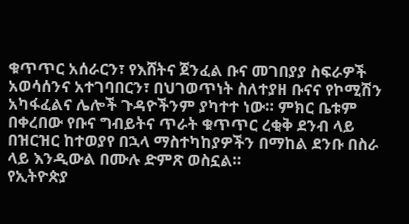ቁጥጥር አሰራርን፣ የእሸትና ጀንፈል ቡና መገበያያ ስፍራዎች አወሳሰንና አተገባበርን፣ በህገወጥነት ስለተያዘ ቡናና የኮሚሽን አካፋፈልና ሌሎች ጉዳዮችንም ያካተተ ነው። ምክር ቤቱም በቀረበው የቡና ግብይትና ጥራት ቁጥጥር ረቂቅ ደንብ ላይ በዝርዝር ከተወያየ በኋላ ማስተካከያዎችን በማከል ደንቡ በስራ ላይ እንዲውል በሙሉ ድምጽ ወስኗል።
የኢትዮጵያ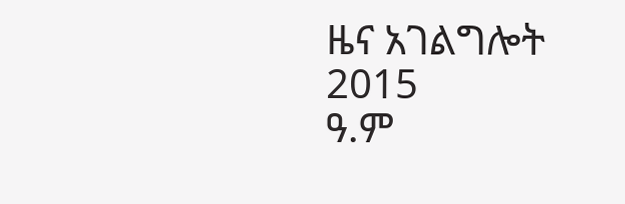ዜና አገልግሎት
2015
ዓ.ም